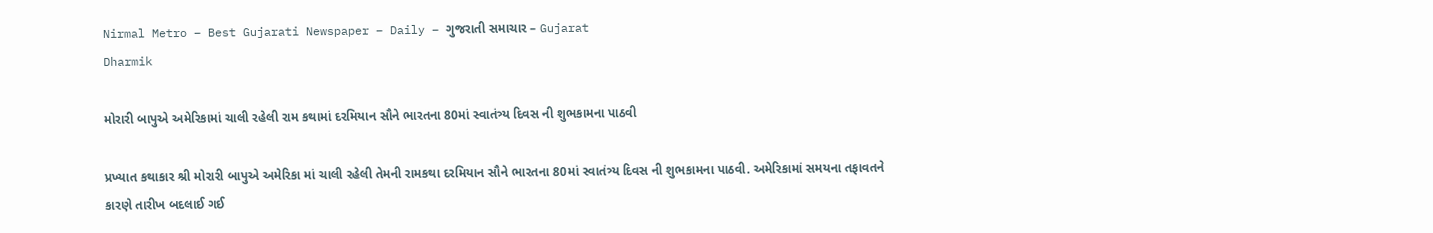Nirmal Metro – Best Gujarati Newspaper – Daily – ગુજરાતી સમાચાર – Gujarat
Dharmik

મોરારી બાપુએ અમેરિકામાં ચાલી રહેલી રામ કથામાં દરમિયાન સૌને ભારતના 80માં સ્વાતંત્ર્ય દિવસ ની શુભકામના પાઠવી

પ્રખ્યાત કથાકાર શ્રી મોરારી બાપુએ અમેરિકા માં ચાલી રહેલી તેમની રામકથા દરમિયાન સૌને ભારતના 80માં સ્વાતંત્ર્ય દિવસ ની શુભકામના પાઠવી. અમેરિકામાં સમયના તફાવતને કારણે તારીખ બદલાઈ ગઈ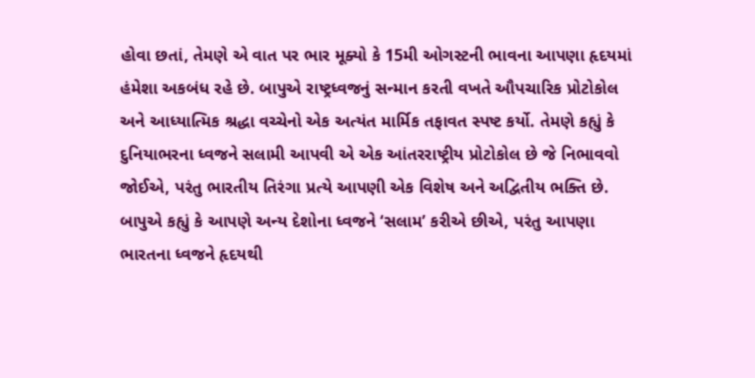હોવા છતાં, તેમણે એ વાત પર ભાર મૂક્યો કે 15મી ઓગસ્ટની ભાવના આપણા હૃદયમાં હંમેશા અકબંધ રહે છે. બાપુએ રાષ્ટ્રધ્વજનું સન્માન કરતી વખતે ઔપચારિક પ્રોટોકોલ અને આધ્યાત્મિક શ્રદ્ધા વચ્ચેનો એક અત્યંત માર્મિક તફાવત સ્પષ્ટ કર્યો. તેમણે કહ્યું કે દુનિયાભરના ધ્વજને સલામી આપવી એ એક આંતરરાષ્ટ્રીય પ્રોટોકોલ છે જે નિભાવવો જોઈએ, પરંતુ ભારતીય તિરંગા પ્રત્યે આપણી એક વિશેષ અને અદ્વિતીય ભક્તિ છે. બાપુએ કહ્યું કે આપણે અન્ય દેશોના ધ્વજને ‘સલામ’ કરીએ છીએ, પરંતુ આપણા ભારતના ધ્વજને હૃદયથી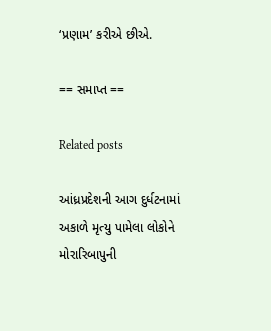‘પ્રણામ’ કરીએ છીએ.

== સમાપ્ત ==

Related posts

આંધ્રપ્રદેશની આગ દુર્ધટનામાં અકાળે મૃત્યુ પામેલા લોકોને મોરારિબાપુની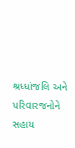શ્રધ્ધાંજલિ અને પરિવારજનોને સહાય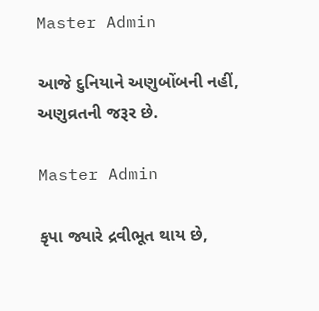Master Admin

આજે દુનિયાને અણુબોંબની નહીં, અણુવ્રતની જરૂર છે.

Master Admin

કૃપા જ્યારે દ્રવીભૂત થાય છે,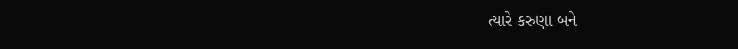ત્યારે કરુણા બને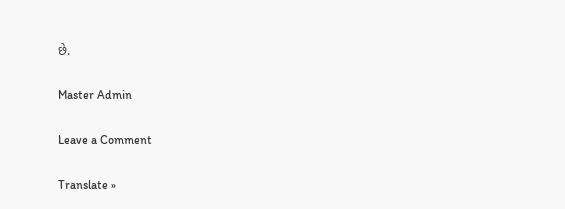છે.

Master Admin

Leave a Comment

Translate »